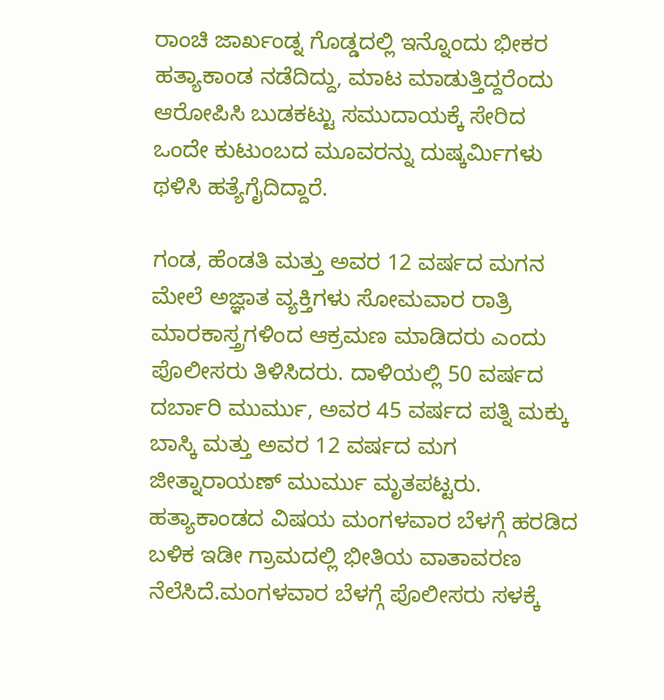ರಾಂಚಿ ಜಾರ್ಖಂಡ್ನ ಗೊಡ್ಡದಲ್ಲಿ ಇನ್ನೊಂದು ಭೀಕರ ಹತ್ಯಾಕಾಂಡ ನಡೆದಿದ್ದು, ಮಾಟ ಮಾಡುತ್ತಿದ್ದರೆಂದು ಆರೋಪಿಸಿ ಬುಡಕಟ್ಟು ಸಮುದಾಯಕ್ಕೆ ಸೇರಿದ ಒಂದೇ ಕುಟುಂಬದ ಮೂವರನ್ನು ದುಷ್ಕರ್ಮಿಗಳು ಥಳಿಸಿ ಹತ್ಯೆಗೈದಿದ್ದಾರೆ.

ಗಂಡ, ಹೆಂಡತಿ ಮತ್ತು ಅವರ 12 ವರ್ಷದ ಮಗನ ಮೇಲೆ ಅಜ್ಞಾತ ವ್ಯಕ್ತಿಗಳು ಸೋಮವಾರ ರಾತ್ರಿ ಮಾರಕಾಸ್ತ್ರಗಳಿಂದ ಆಕ್ರಮಣ ಮಾಡಿದರು ಎಂದು ಪೊಲೀಸರು ತಿಳಿಸಿದರು. ದಾಳಿಯಲ್ಲಿ 50 ವರ್ಷದ ದರ್ಬಾರಿ ಮುರ್ಮು, ಅವರ 45 ವರ್ಷದ ಪತ್ನಿ ಮಕ್ಕು ಬಾಸ್ಕಿ ಮತ್ತು ಅವರ 12 ವರ್ಷದ ಮಗ ಜೀತ್ನಾರಾಯಣ್ ಮುರ್ಮು ಮೃತಪಟ್ಟರು.
ಹತ್ಯಾಕಾಂಡದ ವಿಷಯ ಮಂಗಳವಾರ ಬೆಳಗ್ಗೆ ಹರಡಿದ ಬಳಿಕ ಇಡೀ ಗ್ರಾಮದಲ್ಲಿ ಭೀತಿಯ ವಾತಾವರಣ ನೆಲೆಸಿದೆ.ಮಂಗಳವಾರ ಬೆಳಗ್ಗೆ ಪೊಲೀಸರು ಸಳಕ್ಕೆ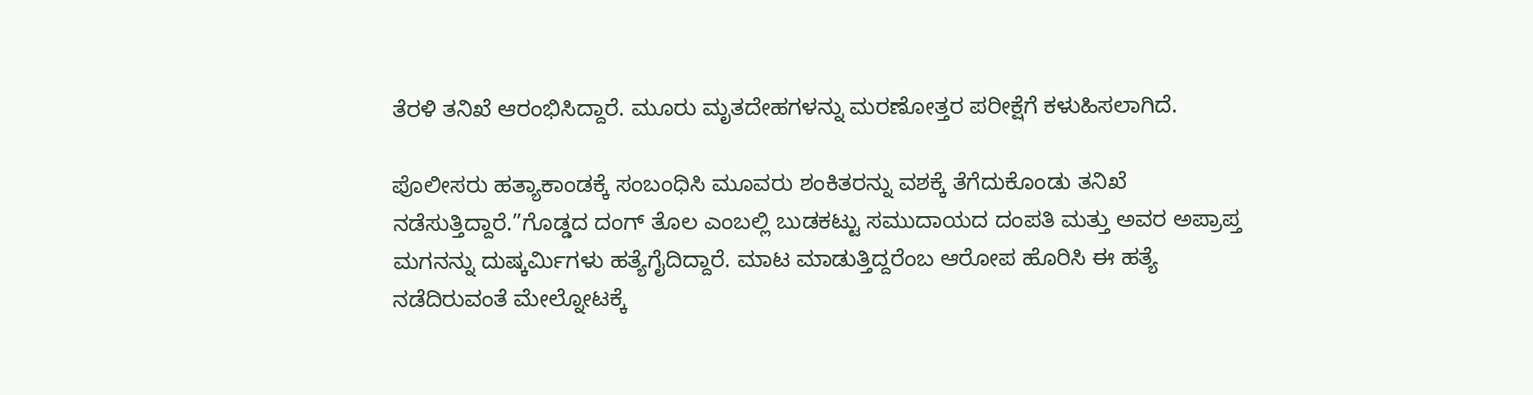ತೆರಳಿ ತನಿಖೆ ಆರಂಭಿಸಿದ್ದಾರೆ. ಮೂರು ಮೃತದೇಹಗಳನ್ನು ಮರಣೋತ್ತರ ಪರೀಕ್ಷೆಗೆ ಕಳುಹಿಸಲಾಗಿದೆ.

ಪೊಲೀಸರು ಹತ್ಯಾಕಾಂಡಕ್ಕೆ ಸಂಬಂಧಿಸಿ ಮೂವರು ಶಂಕಿತರನ್ನು ವಶಕ್ಕೆ ತೆಗೆದುಕೊಂಡು ತನಿಖೆ ನಡೆಸುತ್ತಿದ್ದಾರೆ.”ಗೊಡ್ಡದ ದಂಗ್ ತೊಲ ಎಂಬಲ್ಲಿ ಬುಡಕಟ್ಟು ಸಮುದಾಯದ ದಂಪತಿ ಮತ್ತು ಅವರ ಅಪ್ರಾಪ್ತ ಮಗನನ್ನು ದುಷ್ಕರ್ಮಿಗಳು ಹತ್ಯೆಗೈದಿದ್ದಾರೆ. ಮಾಟ ಮಾಡುತ್ತಿದ್ದರೆಂಬ ಆರೋಪ ಹೊರಿಸಿ ಈ ಹತ್ಯೆ ನಡೆದಿರುವಂತೆ ಮೇಲ್ನೋಟಕ್ಕೆ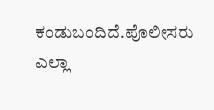ಕಂಡುಬಂದಿದೆ.ಪೊಲೀಸರು ಎಲ್ಲಾ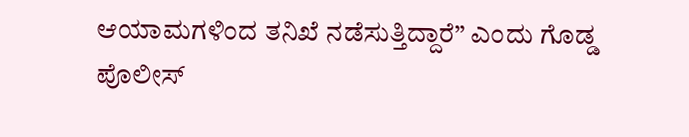ಆಯಾಮಗಳಿಂದ ತನಿಖೆ ನಡೆಸುತ್ತಿದ್ದಾರೆ” ಎಂದು ಗೊಡ್ಡ ಪೊಲೀಸ್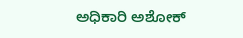ಅಧಿಕಾರಿ ಅಶೋಕ್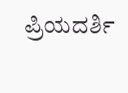ಪ್ರಿಯದರ್ಶಿ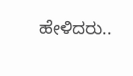ಹೇಳಿದರು..